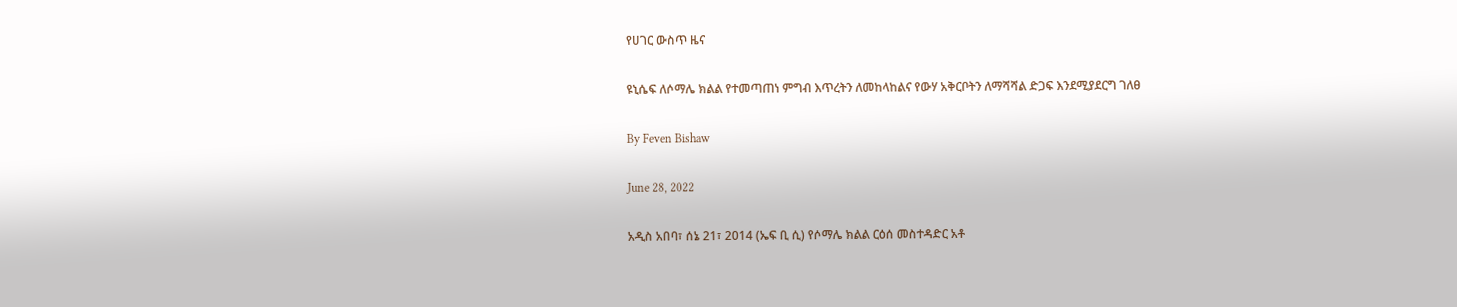የሀገር ውስጥ ዜና

ዩኒሴፍ ለሶማሌ ክልል የተመጣጠነ ምግብ እጥረትን ለመከላከልና የውሃ አቅርቦትን ለማሻሻል ድጋፍ እንደሚያደርግ ገለፀ

By Feven Bishaw

June 28, 2022

አዲስ አበባ፣ ሰኔ 21፣ 2014 (ኤፍ ቢ ሲ) የሶማሌ ክልል ርዕሰ መስተዳድር አቶ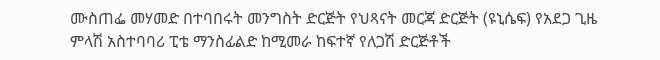ሙስጠፌ መሃመድ በተባበሩት መንግስት ድርጅት የህጻናት መርጃ ድርጅት (ዩኒሴፍ) የአደጋ ጊዜ ምላሽ አስተባባሪ ፒቴ ማንስፊልድ ከሚመራ ከፍተኛ የለጋሽ ድርጅቶች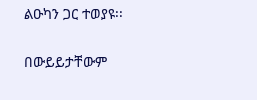ልዑካን ጋር ተወያዩ፡፡

በውይይታቸውም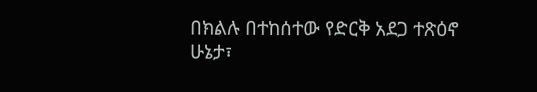በክልሉ በተከሰተው የድርቅ አደጋ ተጽዕኖ ሁኔታ፣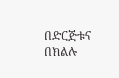በድርጅቱና በክልሉ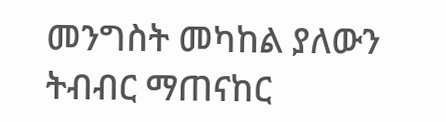መንግስት መካከል ያለውን ትብብር ማጠናከር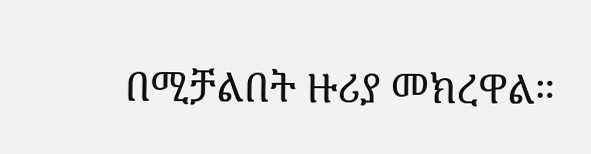በሚቻልበት ዙሪያ መክረዋል።